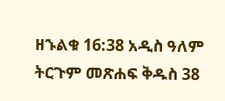ዘኁልቁ 16:38 አዲስ ዓለም ትርጉም መጽሐፍ ቅዱስ 38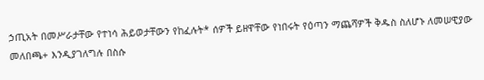ኃጢአት በመሥራታቸው የተነሳ ሕይወታቸውን የከፈሉት* ሰዎች ይዘዋቸው የነበሩት የዕጣን ማጨሻዎች ቅዱስ ስለሆኑ ለመሠዊያው መለበጫ+ እንዲያገለግሉ በስሱ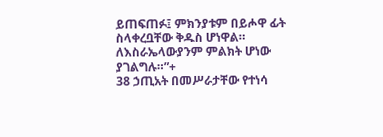ይጠፍጠፉ፤ ምክንያቱም በይሖዋ ፊት ስላቀረቧቸው ቅዱስ ሆነዋል። ለእስራኤላውያንም ምልክት ሆነው ያገልግሉ።”+
38 ኃጢአት በመሥራታቸው የተነሳ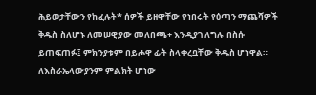ሕይወታቸውን የከፈሉት* ሰዎች ይዘዋቸው የነበሩት የዕጣን ማጨሻዎች ቅዱስ ስለሆኑ ለመሠዊያው መለበጫ+ እንዲያገለግሉ በስሱ ይጠፍጠፉ፤ ምክንያቱም በይሖዋ ፊት ስላቀረቧቸው ቅዱስ ሆነዋል። ለእስራኤላውያንም ምልክት ሆነው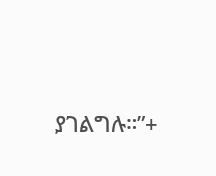ያገልግሉ።”+